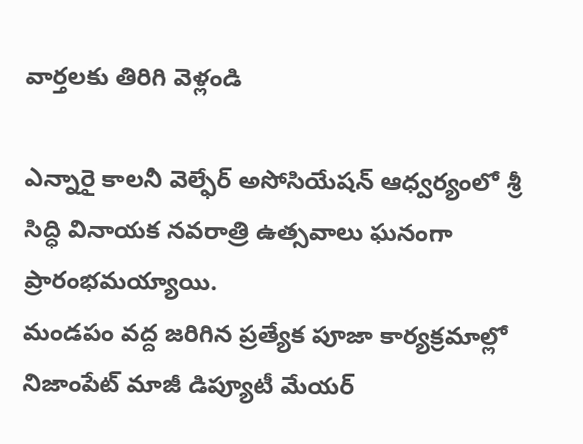వార్తలకు తిరిగి వెళ్లండి

ఎన్నారై కాలనీ వెల్ఫేర్ అసోసియేషన్ ఆధ్వర్యంలో శ్రీ సిద్ధి వినాయక నవరాత్రి ఉత్సవాలు ఘనంగా ప్రారంభమయ్యాయి.
మండపం వద్ద జరిగిన ప్రత్యేక పూజా కార్యక్రమాల్లో నిజాంపేట్ మాజీ డిప్యూటీ మేయర్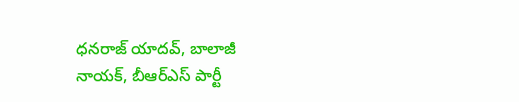ధనరాజ్ యాదవ్, బాలాజీ నాయక్, బీఆర్ఎస్ పార్టీ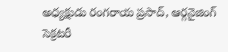అధ్యక్షుడు రంగరాయ ప్రసాద్, ఆర్గనైజింగ్ సెక్రటరీ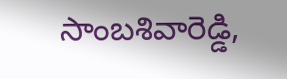సాంబశివారెడ్డి,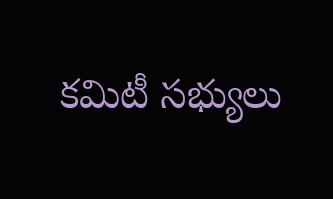కమిటీ సభ్యులు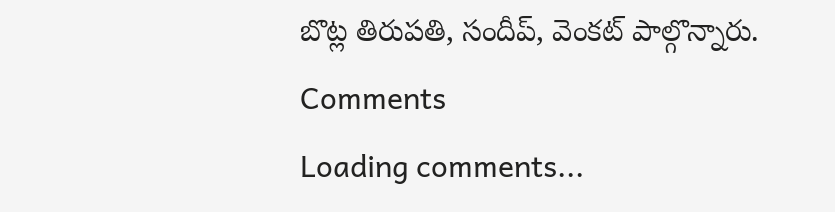బొట్ల తిరుపతి, సందీప్, వెంకట్ పాల్గొన్నారు.
Comments
Loading comments...